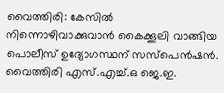വൈത്തിരി: കേസിൽ നിന്നൊഴിവാക്കുവാൻ കൈക്കൂലി വാങ്ങിയ പൊലീസ് ഉദ്യോഗസ്ഥന് സസ്പെൻഷൻ. വൈത്തിരി എസ്.എച്ച്.ഒ ജെ.ഇ.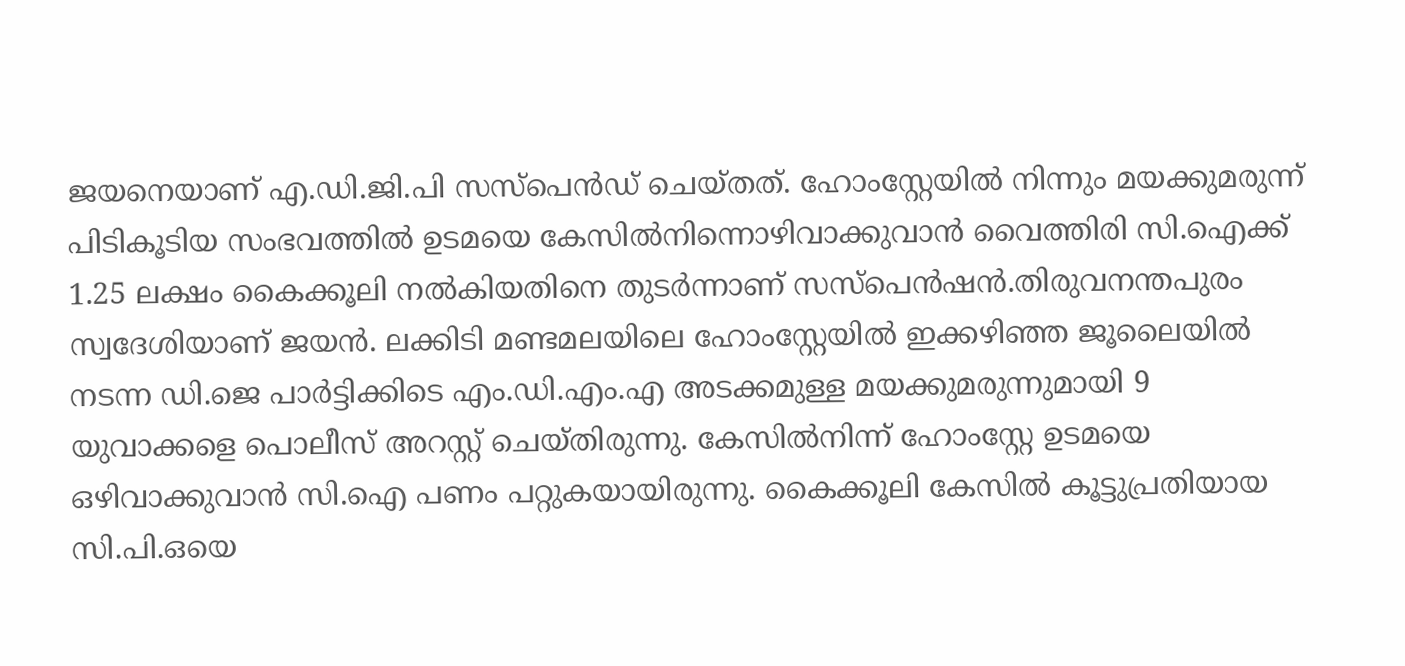ജയനെയാണ് എ.ഡി.ജി.പി സസ്പെൻഡ് ചെയ്തത്. ഹോംസ്റ്റേയിൽ നിന്നും മയക്കുമരുന്ന് പിടികൂടിയ സംഭവത്തിൽ ഉടമയെ കേസിൽനിന്നൊഴിവാക്കുവാൻ വൈത്തിരി സി.ഐക്ക് 1.25 ലക്ഷം കൈക്കൂലി നൽകിയതിനെ തുടർന്നാണ് സസ്പെൻഷൻ.തിരുവനന്തപുരം സ്വദേശിയാണ് ജയൻ. ലക്കിടി മണ്ടമലയിലെ ഹോംസ്റ്റേയിൽ ഇക്കഴിഞ്ഞ ജൂലൈയിൽ നടന്ന ഡി.ജെ പാർട്ടിക്കിടെ എം.ഡി.എം.എ അടക്കമുള്ള മയക്കുമരുന്നുമായി 9 യുവാക്കളെ പൊലീസ് അറസ്റ്റ് ചെയ്തിരുന്നു. കേസിൽനിന്ന് ഹോംസ്റ്റേ ഉടമയെ ഒഴിവാക്കുവാൻ സി.ഐ പണം പറ്റുകയായിരുന്നു. കൈക്കൂലി കേസിൽ കൂട്ടുപ്രതിയായ സി.പി.ഒയെ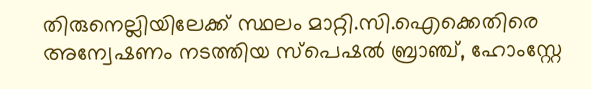തിരുനെല്ലിയിലേക്ക് സ്ഥലം മാറ്റി.സി.ഐക്കെതിരെ അന്വേഷണം നടത്തിയ സ്പെഷൽ ബ്രാഞ്ച്, ഹോംസ്റ്റേ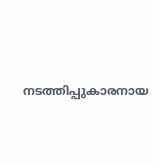നടത്തിപ്പുകാരനായ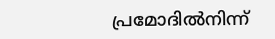പ്രമോദിൽനിന്ന്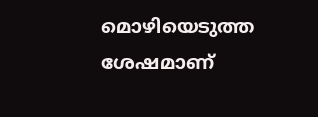മൊഴിയെടുത്ത ശേഷമാണ്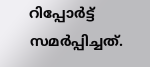റിപ്പോർട്ട് സമർപ്പിച്ചത്.